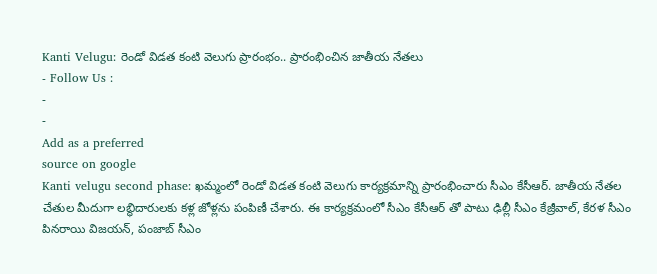Kanti Velugu: రెండో విడత కంటి వెలుగు ప్రారంభం.. ప్రారంభించిన జాతీయ నేతలు
- Follow Us :
-
-
Add as a preferred
source on google
Kanti velugu second phase: ఖమ్మంలో రెండో విడత కంటి వెలుగు కార్యక్రమాన్ని ప్రారంభించారు సీఎం కేసీఆర్. జాతీయ నేతల చేతుల మీదుగా లబ్ధిదారులకు కళ్ల జోళ్లను పంపిణీ చేశారు. ఈ కార్యక్రమంలో సీఎం కేసీఆర్ తో పాటు ఢిల్లీ సీఎం కేజ్రీవాల్, కేరళ సీఎం పినరాయి విజయన్, పంజాబ్ సీఎం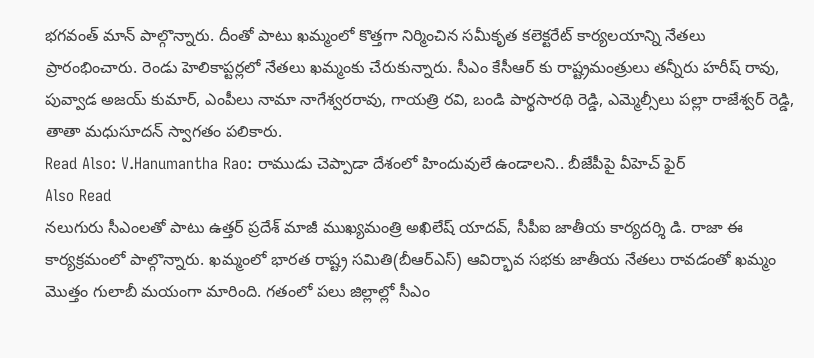భగవంత్ మాన్ పాల్గొన్నారు. దీంతో పాటు ఖమ్మంలో కొత్తగా నిర్మించిన సమీకృత కలెక్టరేట్ కార్యలయాన్ని నేతలు ప్రారంభించారు. రెండు హెలికాప్టర్లలో నేతలు ఖమ్మంకు చేరుకున్నారు. సీఎం కేసీఆర్ కు రాష్ట్రమంత్రులు తన్నీరు హరీష్ రావు, పువ్వాడ అజయ్ కుమార్, ఎంపీలు నామా నాగేశ్వరరావు, గాయత్రి రవి, బండి పార్థసారథి రెడ్డి, ఎమ్మెల్సీలు పల్లా రాజేశ్వర్ రెడ్డి, తాతా మధుసూదన్ స్వాగతం పలికారు.
Read Also: V.Hanumantha Rao: రాముడు చెప్పాడా దేశంలో హిందువులే ఉండాలని.. బీజేపీపై వీహెచ్ ఫైర్
Also Read
నలుగురు సీఎంలతో పాటు ఉత్తర్ ప్రదేశ్ మాజీ ముఖ్యమంత్రి అఖిలేష్ యాదవ్, సీపీఐ జాతీయ కార్యదర్శి డి. రాజా ఈ కార్యక్రమంలో పాల్గొన్నారు. ఖమ్మంలో భారత రాష్ట్ర సమితి(బీఆర్ఎస్) ఆవిర్భావ సభకు జాతీయ నేతలు రావడంతో ఖమ్మం మొత్తం గులాబీ మయంగా మారింది. గతంలో పలు జిల్లాల్లో సీఎం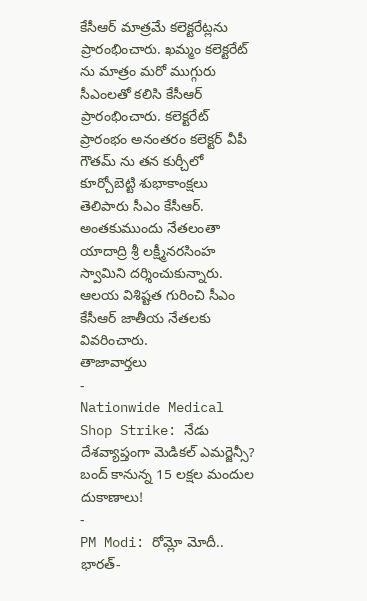కేసీఆర్ మాత్రమే కలెక్టరేట్లను ప్రారంభించారు. ఖమ్మం కలెక్టరేట్ ను మాత్రం మరో ముగ్గురు సీఎంలతో కలిసి కేసీఆర్ ప్రారంభించారు. కలెక్టరేట్ ప్రారంభం అనంతరం కలెక్టర్ వీపీ గౌతమ్ ను తన కుర్చీలో కూర్చోబెట్టి శుభాకాంక్షలు తెలిపారు సీఎం కేసీఆర్. అంతకుముందు నేతలంతా యాదాద్రి శ్రీ లక్ష్మీనరసింహ స్వామిని దర్శించుకున్నారు. ఆలయ విశిష్టత గురించి సీఎం కేసీఆర్ జాతీయ నేతలకు వివరించారు.
తాజావార్తలు
-
Nationwide Medical Shop Strike: నేడు దేశవ్యాప్తంగా మెడికల్ ఎమర్జెన్సీ? బంద్ కానున్న 15 లక్షల మందుల దుకాణాలు!
-
PM Modi: రోమ్లో మోదీ.. భారత్-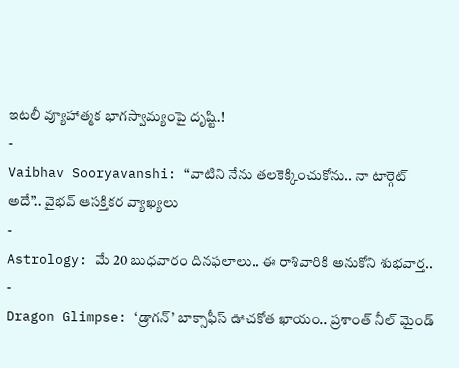ఇటలీ వ్యూహాత్మక భాగస్వామ్యంపై దృష్టి.!
-
Vaibhav Sooryavanshi: “వాటిని నేను తలకెక్కించుకోను.. నా టార్గెట్ అదే”.. వైభవ్ ఆసక్తికర వ్యాఖ్యలు
-
Astrology: మే 20 బుధవారం దినఫలాలు.. ఈ రాశివారికి అనుకోని శుభవార్త..
-
Dragon Glimpse: ‘డ్రాగన్’ బాక్సాఫీస్ ఊచకోత ఖాయం.. ప్రశాంత్ నీల్ మైండ్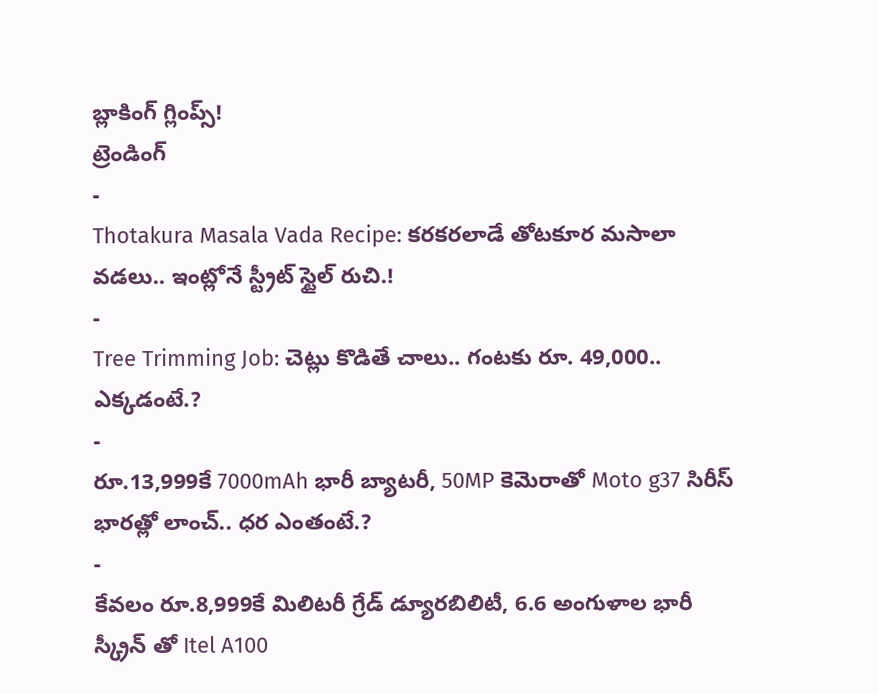బ్లాకింగ్ గ్లింప్స్!
ట్రెండింగ్
-
Thotakura Masala Vada Recipe: కరకరలాడే తోటకూర మసాలా వడలు.. ఇంట్లోనే స్ట్రీట్ స్టైల్ రుచి.!
-
Tree Trimming Job: చెట్లు కొడితే చాలు.. గంటకు రూ. 49,000.. ఎక్కడంటే.?
-
రూ.13,999కే 7000mAh భారీ బ్యాటరీ, 50MP కెమెరాతో Moto g37 సిరీస్ భారత్లో లాంచ్.. ధర ఎంతంటే.?
-
కేవలం రూ.8,999కే మిలిటరీ గ్రేడ్ డ్యూరబిలిటీ, 6.6 అంగుళాల భారీ స్క్రీన్ తో Itel A100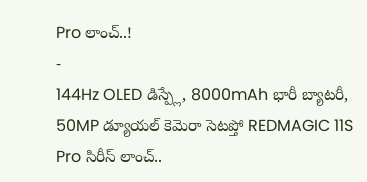Pro లాంచ్..!
-
144Hz OLED డిస్ప్లే, 8000mAh భారీ బ్యాటరీ, 50MP డ్యూయల్ కెమెరా సెటప్తో REDMAGIC 11S Pro సిరీస్ లాంచ్..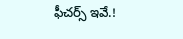ఫీచర్స్ ఇవే.!